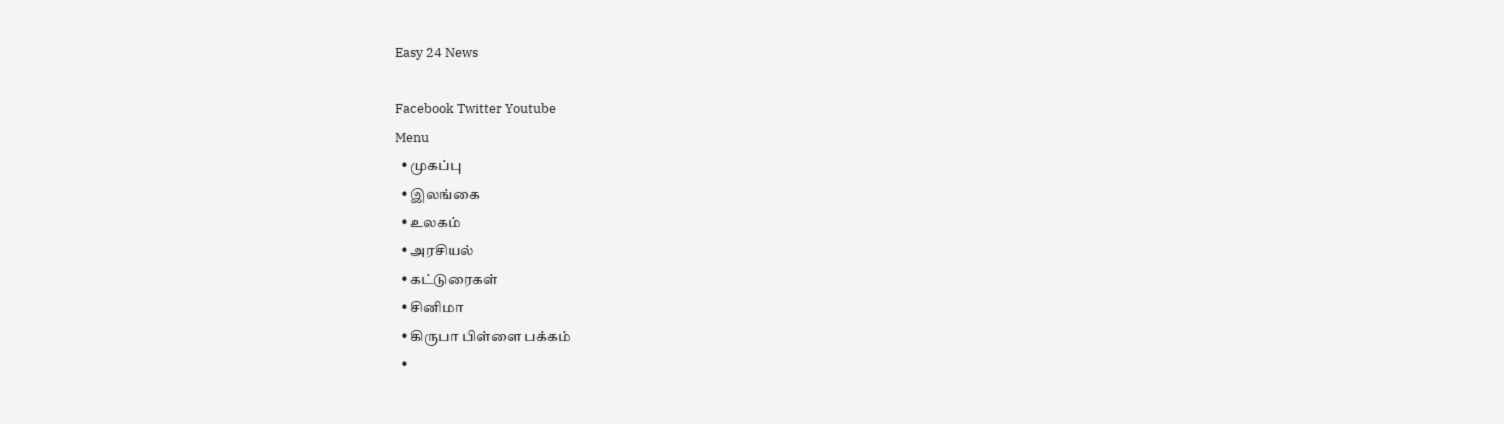Easy 24 News

Facebook Twitter Youtube
Menu
  • முகப்பு
  • இலங்கை
  • உலகம்
  • அரசியல்
  • கட்டுரைகள்
  • சினிமா
  • கிருபா பிள்ளை பக்கம்
  •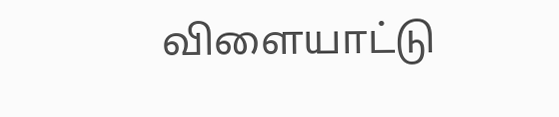விளையாட்டு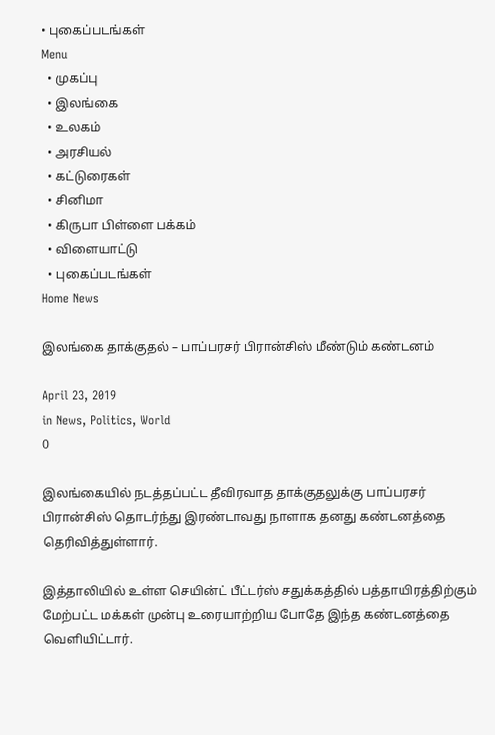• புகைப்படங்கள்
Menu
  • முகப்பு
  • இலங்கை
  • உலகம்
  • அரசியல்
  • கட்டுரைகள்
  • சினிமா
  • கிருபா பிள்ளை பக்கம்
  • விளையாட்டு
  • புகைப்படங்கள்
Home News

இலங்கை தாக்குதல் – பாப்பரசர் பிரான்சிஸ் மீண்டும் கண்டனம்

April 23, 2019
in News, Politics, World
0

இலங்கையில் நடத்தப்பட்ட தீவிரவாத தாக்குதலுக்கு பாப்பரசர் பிரான்சிஸ் தொடர்ந்து இரண்டாவது நாளாக தனது கண்டனத்தை தெரிவித்துள்ளார்.

இத்தாலியில் உள்ள செயின்ட் பீட்டர்ஸ் சதுக்கத்தில் பத்தாயிரத்திற்கும் மேற்பட்ட மக்கள் முன்பு உரையாற்றிய போதே இந்த கண்டனத்தை வெளியிட்டார்.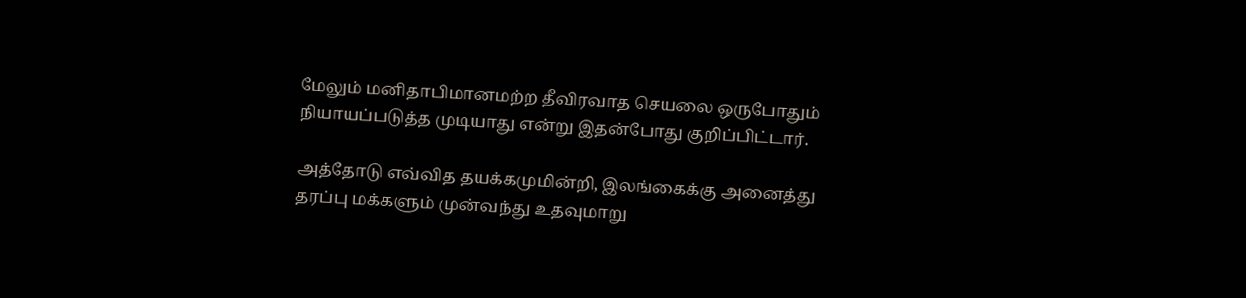மேலும் மனிதாபிமானமற்ற தீவிரவாத செயலை ஒருபோதும் நியாயப்படுத்த முடியாது என்று இதன்போது குறிப்பிட்டார்.

அத்தோடு எவ்வித தயக்கமுமின்றி, இலங்கைக்கு அனைத்து தரப்பு மக்களும் முன்வந்து உதவுமாறு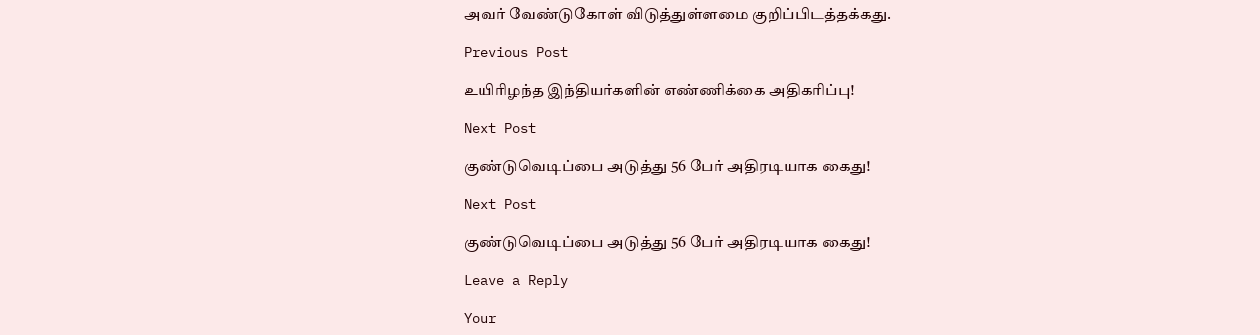அவர் வேண்டுகோள் விடுத்துள்ளமை குறிப்பிடத்தக்கது.

Previous Post

உயிரிழந்த இந்தியர்களின் எண்ணிக்கை அதிகரிப்பு!

Next Post

குண்டுவெடிப்பை அடுத்து 56 பேர் அதிரடியாக கைது!

Next Post

குண்டுவெடிப்பை அடுத்து 56 பேர் அதிரடியாக கைது!

Leave a Reply

Your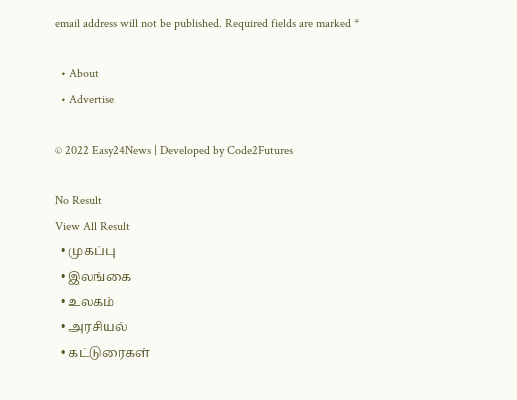email address will not be published. Required fields are marked *

  • About
  • Advertise

© 2022 Easy24News | Developed by Code2Futures

No Result
View All Result
  • முகப்பு
  • இலங்கை
  • உலகம்
  • அரசியல்
  • கட்டுரைகள்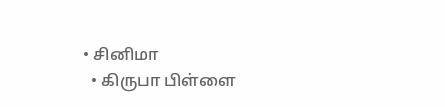• சினிமா
  • கிருபா பிள்ளை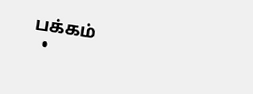பக்கம்
  •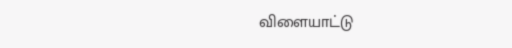விளையாட்டு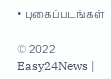• புகைப்படங்கள்

© 2022 Easy24News |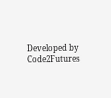Developed by Code2Futures